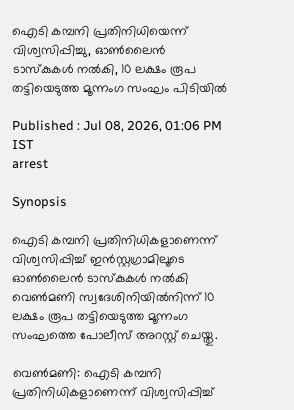ഐടി കമ്പനി പ്രതിനിധിയെന്ന് വിശ്വസിപ്പിച്ചു, ഓൺലൈൻ ടാസ്കുകൾ നൽകി, 10 ലക്ഷം രൂപ തട്ടിയെടുത്ത മൂന്നംഗ സംഘം പിടിയിൽ

Published : Jul 08, 2026, 01:06 PM IST
arrest

Synopsis

ഐടി കമ്പനി പ്രതിനിധികളാണെന്ന് വിശ്വസിപ്പിച്ച് ഇൻസ്റ്റഗ്രാമിലൂടെ ഓൺലൈൻ ടാസ്കുകൾ നൽകി വെൺമണി സ്വദേശിനിയിൽനിന്ന് 10 ലക്ഷം രൂപ തട്ടിയെടുത്ത മൂന്നംഗ സംഘത്തെ പോലീസ് അറസ്റ്റ് ചെയ്തു.

വെൺമണി: ഐടി കമ്പനി പ്രതിനിധികളാണെന്ന് വിശ്വസിപ്പിച്ച്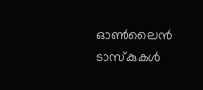ഓൺലൈൻ ടാസ്കുകൾ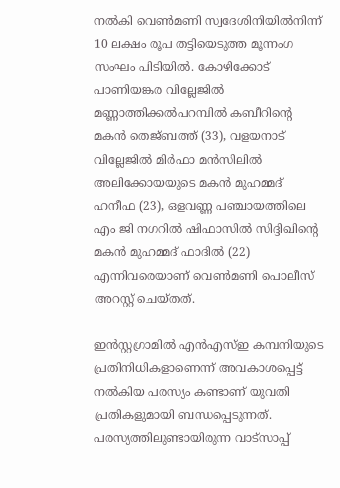നൽകി വെൺമണി സ്വദേശിനിയിൽനിന്ന് 10 ലക്ഷം രൂപ തട്ടിയെടുത്ത മൂന്നംഗ സംഘം പിടിയിൽ. കോഴിക്കോട് പാണിയങ്കര വില്ലേജിൽ മണ്ണാത്തിക്കൽപറമ്പിൽ കബീറിന്റെ മകൻ തെജ്ബത്ത് (33), വളയനാട് വില്ലേജിൽ മിർഫാ മൻസിലിൽ അലിക്കോയയുടെ മകൻ മുഹമ്മദ് ഹനീഫ (23), ഒളവണ്ണ പഞ്ചായത്തിലെ എം ജി നഗറിൽ ഷിഫാസിൽ സിദ്ദിഖിന്റെ മകൻ മുഹമ്മദ് ഫാദിൽ (22) എന്നിവരെയാണ് വെൺമണി പൊലീസ് അറസ്റ്റ് ചെയ്തത്.

ഇൻസ്റ്റഗ്രാമിൽ എൻഎസ്ഇ കമ്പനിയുടെ പ്രതിനിധികളാണെന്ന് അവകാശപ്പെട്ട് നൽകിയ പരസ്യം കണ്ടാണ് യുവതി പ്രതികളുമായി ബന്ധപ്പെടുന്നത്. പരസ്യത്തിലുണ്ടായിരുന്ന വാട്സാപ്പ്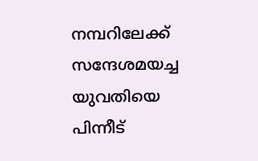നമ്പറിലേക്ക് സന്ദേശമയച്ച യുവതിയെ പിന്നീട്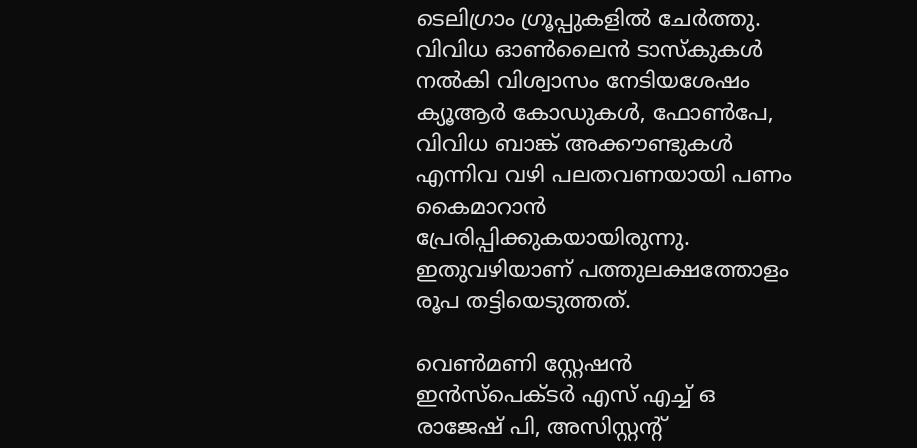ടെലിഗ്രാം ഗ്രൂപ്പുകളിൽ ചേർത്തു. വിവിധ ഓൺലൈൻ ടാസ്കുകൾ നൽകി വിശ്വാസം നേടിയശേഷം ക്യൂആർ കോഡുകൾ, ഫോൺപേ, വിവിധ ബാങ്ക് അക്കൗണ്ടുകൾ എന്നിവ വഴി പലതവണയായി പണം കൈമാറാൻ പ്രേരിപ്പിക്കുകയായിരുന്നു. ഇതുവഴിയാണ് പത്തുലക്ഷത്തോളം രൂപ തട്ടിയെടുത്തത്.

വെൺമണി സ്റ്റേഷൻ ഇൻസ്പെക്ടർ എസ് എച്ച് ഒ രാജേഷ് പി, അസിസ്റ്റന്റ്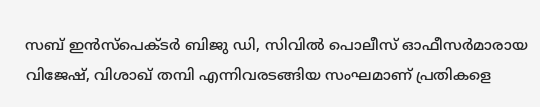സബ് ഇൻസ്പെക്ടർ ബിജു ഡി, സിവിൽ പൊലീസ് ഓഫീസർമാരായ വിജേഷ്, വിശാഖ് തമ്പി എന്നിവരടങ്ങിയ സംഘമാണ് പ്രതികളെ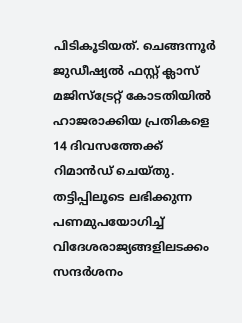പിടികൂടിയത്. ചെങ്ങന്നൂർ ജുഡീഷ്യൽ ഫസ്റ്റ് ക്ലാസ് മജിസ്ട്രേറ്റ് കോടതിയിൽ ഹാജരാക്കിയ പ്രതികളെ 14 ദിവസത്തേക്ക് റിമാൻഡ് ചെയ്തു. തട്ടിപ്പിലൂടെ ലഭിക്കുന്ന പണമുപയോഗിച്ച് വിദേശരാജ്യങ്ങളിലടക്കം സന്ദർശനം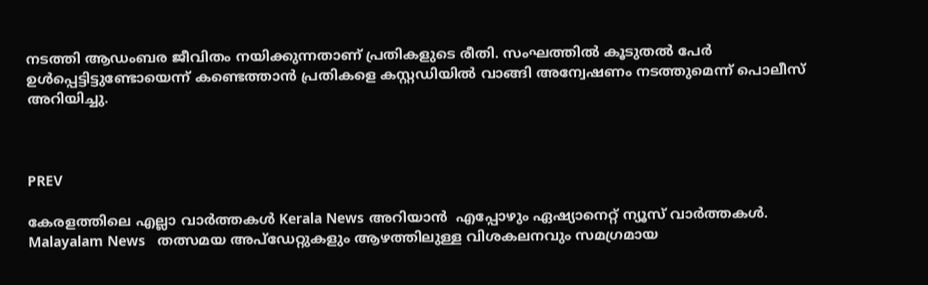നടത്തി ആഡംബര ജീവിതം നയിക്കുന്നതാണ് പ്രതികളുടെ രീതി. സംഘത്തിൽ കൂടുതൽ പേർ ഉൾപ്പെട്ടിട്ടുണ്ടോയെന്ന് കണ്ടെത്താൻ പ്രതികളെ കസ്റ്റഡിയിൽ വാങ്ങി അന്വേഷണം നടത്തുമെന്ന് പൊലീസ് അറിയിച്ചു.



PREV

കേരളത്തിലെ എല്ലാ വാർത്തകൾ Kerala News അറിയാൻ  എപ്പോഴും ഏഷ്യാനെറ്റ് ന്യൂസ് വാർത്തകൾ.  Malayalam News   തത്സമയ അപ്‌ഡേറ്റുകളും ആഴത്തിലുള്ള വിശകലനവും സമഗ്രമായ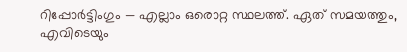റിപ്പോർട്ടിംഗും — എല്ലാം ഒരൊറ്റ സ്ഥലത്ത്. ഏത് സമയത്തും, എവിടെയും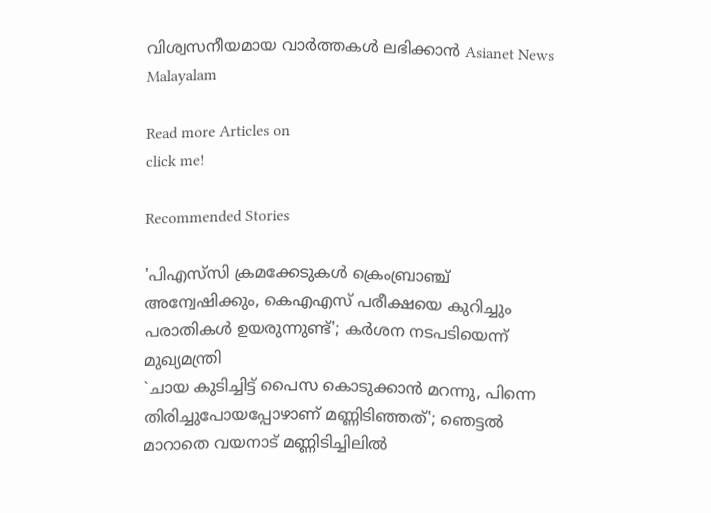വിശ്വസനീയമായ വാർത്തകൾ ലഭിക്കാൻ Asianet News Malayalam

Read more Articles on
click me!

Recommended Stories

'പിഎസ്‌സി ക്രമക്കേടുകൾ ക്രെംബ്രാഞ്ച് അന്വേഷിക്കും, കെഎഎസ് പരീക്ഷയെ കുറിച്ചും പരാതികൾ ഉയരുന്നുണ്ട്'; കർശന നടപടിയെന്ന് മുഖ്യമന്ത്രി
`ചായ കുടിച്ചിട്ട് പൈസ കൊടുക്കാൻ മറന്നു, പിന്നെ തിരിച്ചുപോയപ്പോഴാണ് മണ്ണിടിഞ്ഞത്'; ഞെട്ടൽ മാറാതെ വയനാട് മണ്ണിടിച്ചിലിൽ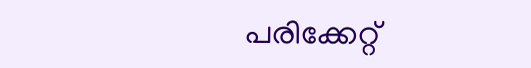പരിക്കേറ്റ്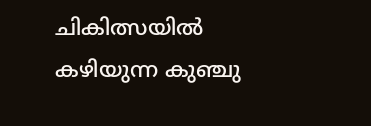ചികിത്സയിൽ കഴിയുന്ന കുഞ്ചു